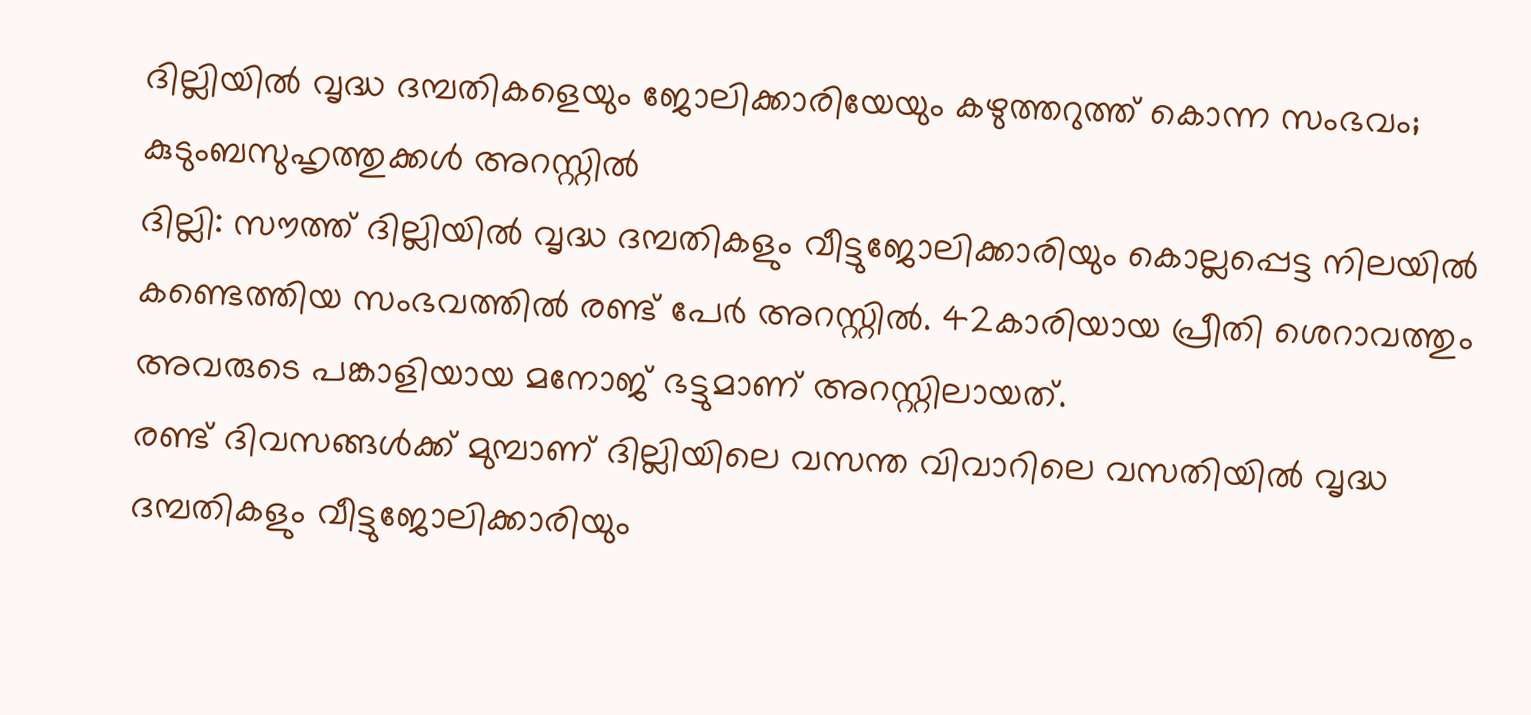ദില്ലിയിൽ വൃദ്ധ ദമ്പതികളെയും ജോലിക്കാരിയേയും കഴുത്തറുത്ത് കൊന്ന സംഭവം; കുടുംബസുഹൃത്തുക്കൾ അറസ്റ്റിൽ
ദില്ലി: സൗത്ത് ദില്ലിയിൽ വൃദ്ധ ദമ്പതികളും വീട്ടുജോലിക്കാരിയും കൊല്ലപ്പെട്ട നിലയിൽ കണ്ടെത്തിയ സംഭവത്തിൽ രണ്ട് പേർ അറസ്റ്റിൽ. 42കാരിയായ പ്രീതി ശെറാവത്തും അവരുടെ പങ്കാളിയായ മനോജ് ഭട്ടുമാണ് അറസ്റ്റിലായത്.
രണ്ട് ദിവസങ്ങൾക്ക് മുമ്പാണ് ദില്ലിയിലെ വസന്ത വിവാറിലെ വസതിയിൽ വൃദ്ധ ദമ്പതികളും വീട്ടുജോലിക്കാരിയും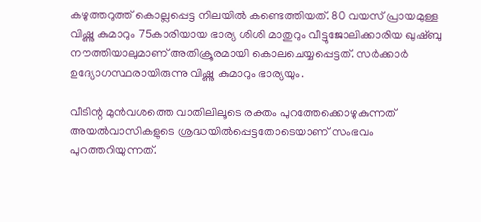കഴുത്തറുത്ത് കൊല്ലപ്പെട്ട നിലയിൽ കണ്ടെത്തിയത്. 80 വയസ് പ്രായമുള്ള വിഷ്ണു കുമാറും 75കാരിയായ ഭാര്യ ശിശി മാതുറും വീട്ടുജോലിക്കാരിയ ഖുഷ്ബു നൗത്തിയാലുമാണ് അതിക്രൂരമായി കൊലചെയ്യപ്പെട്ടത്. സർക്കാർ ഉദ്യോഗസ്ഥരായിരുന്നു വിഷ്ണു കുമാറും ഭാര്യയും.

വീടിന്റ മുൻവശത്തെ വാതിലിലൂടെ രക്തം പുറത്തേക്കൊഴുകുന്നത് അയൽവാസികളുടെ ശ്രദ്ധയിൽപ്പെട്ടതോടെയാണ് സംഭവം പുറത്തറിയുന്നത്.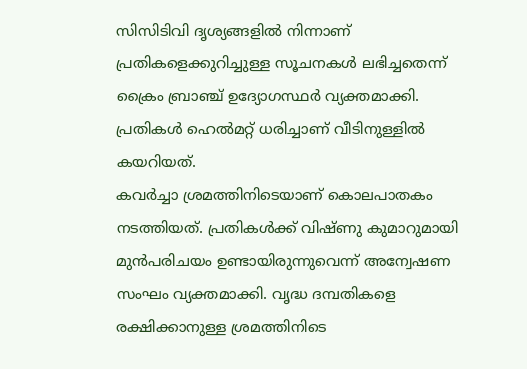സിസിടിവി ദൃശ്യങ്ങളിൽ നിന്നാണ് പ്രതികളെക്കുറിച്ചുള്ള സൂചനകൾ ലഭിച്ചതെന്ന് ക്രൈം ബ്രാഞ്ച് ഉദ്യോഗസ്ഥർ വ്യക്തമാക്കി. പ്രതികൾ ഹെൽമറ്റ് ധരിച്ചാണ് വീടിനുള്ളിൽ കയറിയത്.
കവർച്ചാ ശ്രമത്തിനിടെയാണ് കൊലപാതകം നടത്തിയത്. പ്രതികൾക്ക് വിഷ്ണു കുമാറുമായി മുൻപരിചയം ഉണ്ടായിരുന്നുവെന്ന് അന്വേഷണ സംഘം വ്യക്തമാക്കി. വൃദ്ധ ദമ്പതികളെ രക്ഷിക്കാനുള്ള ശ്രമത്തിനിടെ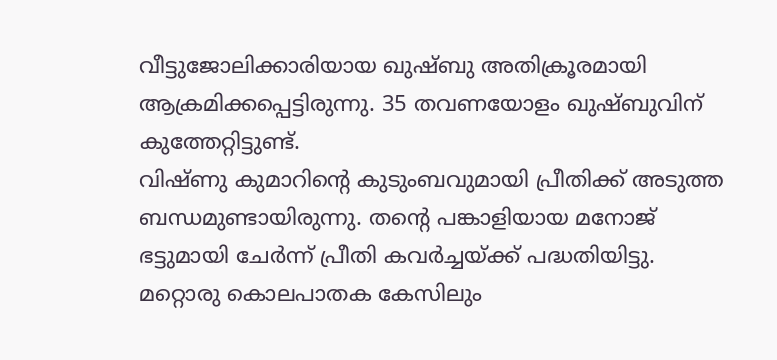വീട്ടുജോലിക്കാരിയായ ഖുഷ്ബു അതിക്രൂരമായി ആക്രമിക്കപ്പെട്ടിരുന്നു. 35 തവണയോളം ഖുഷ്ബുവിന് കുത്തേറ്റിട്ടുണ്ട്.
വിഷ്ണു കുമാറിന്റെ കുടുംബവുമായി പ്രീതിക്ക് അടുത്ത ബന്ധമുണ്ടായിരുന്നു. തന്റെ പങ്കാളിയായ മനോജ് ഭട്ടുമായി ചേർന്ന് പ്രീതി കവർച്ചയ്ക്ക് പദ്ധതിയിട്ടു. മറ്റൊരു കൊലപാതക കേസിലും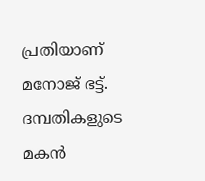പ്രതിയാണ് മനോജ് ഭട്ട്. ദമ്പതികളുടെ മകൻ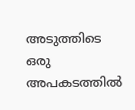അടുത്തിടെ ഒരു അപകടത്തിൽ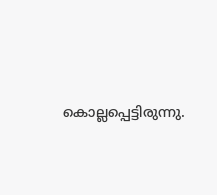കൊല്ലപ്പെട്ടിരുന്നു.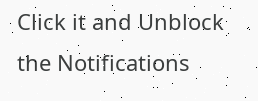Click it and Unblock the Notifications